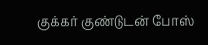குக்கர் குண்டுடன் போஸ்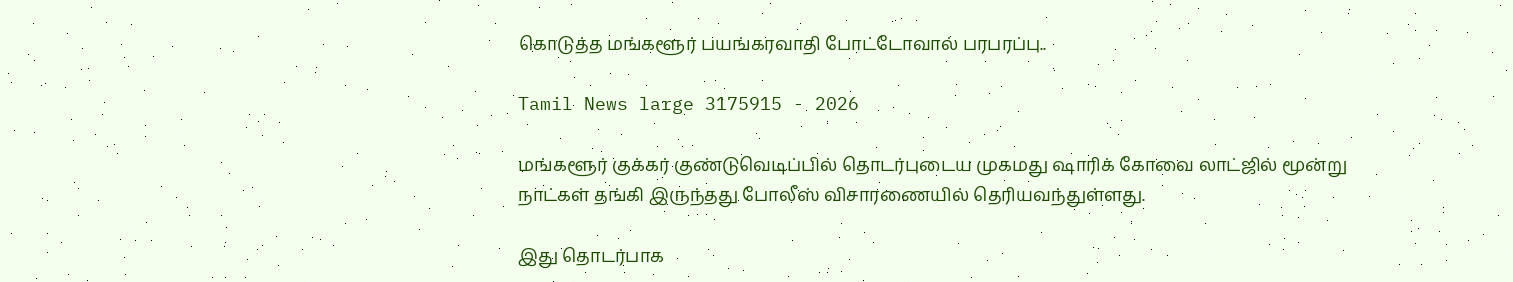கொடுத்த மங்களூர் பயங்கரவாதி போட்டோவால் பரபரப்பு..

Tamil News large 3175915 - 2026

மங்களூர் குக்கர் குண்டுவெடிப்பில் தொடர்புடைய முகமது ஷாரிக் கோவை லாட்ஜில் மூன்று நாட்கள் தங்கி இருந்தது போலீஸ் விசாரணையில் தெரியவந்துள்ளது.

இது தொடர்பாக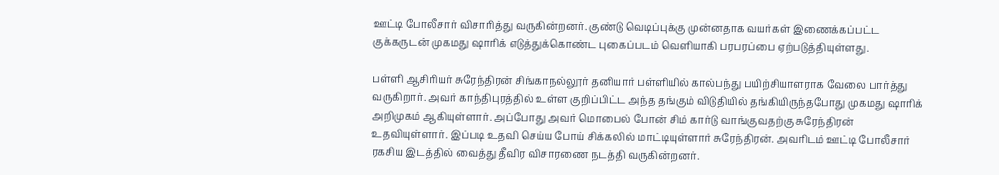ஊட்டி போலீசார் விசாரித்து வருகின்றனர். குண்டு வெடிப்புக்கு முன்னதாக வயர்கள் இணைக்கப்பட்ட குக்கருடன் முகமது ஷாரிக் எடுத்துக்கொண்ட புகைப்படம் வெளியாகி பரபரப்பை ஏற்படுத்தியுள்ளது.

பள்ளி ஆசிரியர் சுரேந்திரன் சிங்காநல்லூர் தனியார் பள்ளியில் கால்பந்து பயிற்சியாளராக வேலை பார்த்து வருகிறார். அவர் காந்திபுரத்தில் உள்ள குறிப்பிட்ட அந்த தங்கும் விடுதியில் தங்கியிருந்தபோது முகமது ஷாரிக் அறிமுகம் ஆகியுள்ளார். அப்போது அவர் மொபைல் போன் சிம் கார்டு வாங்குவதற்கு சுரேந்திரன் உதவியுள்ளார். இப்படி உதவி செய்ய போய் சிக்கலில் மாட்டியுள்ளார் சுரேந்திரன். அவரிடம் ஊட்டி போலீசார் ரகசிய இடத்தில் வைத்து தீவிர விசாரணை நடத்தி வருகின்றனர்.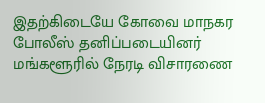இதற்கிடையே கோவை மாநகர போலீஸ் தனிப்படையினர் மங்களூரில் நேரடி விசாரணை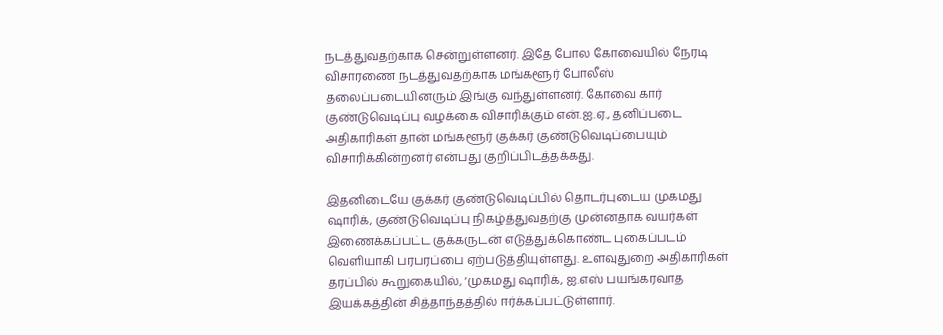நடத்துவதற்காக சென்றுள்ளனர். இதே போல கோவையில் நேரடி விசாரணை நடத்துவதற்காக மங்களூர் போலீஸ் தலைப்படையினரும் இங்கு வந்துள்ளனர். கோவை கார் குண்டுவெடிப்பு வழக்கை விசாரிக்கும் என்.ஐ.ஏ., தனிப்படை அதிகாரிகள் தான் மங்களூர் குக்கர் குண்டுவெடிப்பையும் விசாரிக்கின்றனர் என்பது குறிப்பிடத்தக்கது.

இதனிடையே குக்கர் குண்டுவெடிப்பில் தொடர்புடைய முகமது ஷாரிக், குண்டுவெடிப்பு நிகழ்த்துவதற்கு முன்னதாக வயர்கள் இணைக்கப்பட்ட குக்கருடன் எடுத்துக்கொண்ட புகைப்படம் வெளியாகி பரபரப்பை ஏற்படுத்தியுள்ளது. உளவுதுறை அதிகாரிகள் தரப்பில் கூறுகையில், ‘முகமது ஷாரிக், ஐ.எஸ் பயங்கரவாத இயக்கத்தின் சித்தாந்தத்தில் ஈர்க்கப்பட்டுள்ளார்.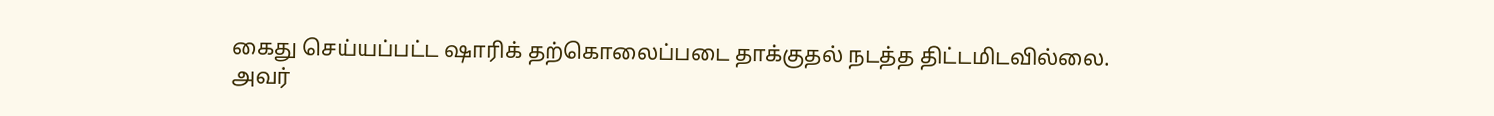கைது செய்யப்பட்ட ஷாரிக் தற்கொலைப்படை தாக்குதல் நடத்த திட்டமிடவில்லை. அவர்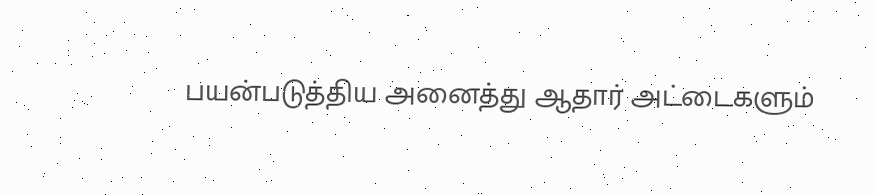பயன்படுத்திய அனைத்து ஆதார் அட்டைகளும்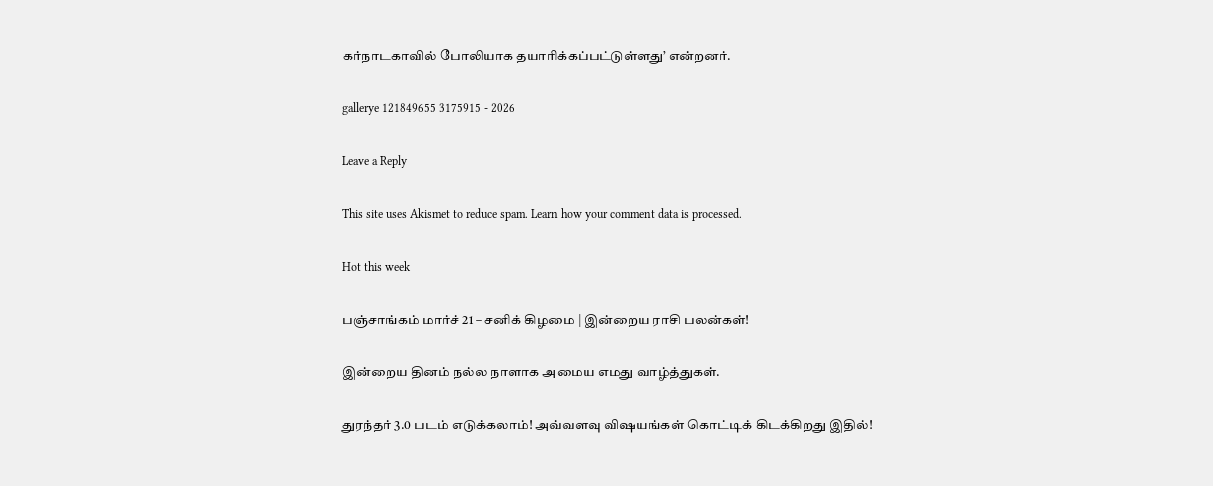கர்நாடகாவில் போலியாக தயாரிக்கப்பட்டுள்ளது’ என்றனர்.

gallerye 121849655 3175915 - 2026

Leave a Reply

This site uses Akismet to reduce spam. Learn how your comment data is processed.

Hot this week

பஞ்சாங்கம் மார்ச் 21 – சனிக் கிழமை | இன்றைய ராசி பலன்கள்!

இன்றைய தினம் நல்ல நாளாக அமைய எமது வாழ்த்துகள்.

துரந்தர் 3.0 படம் எடுக்கலாம்! அவ்வளவு விஷயங்கள் கொட்டிக் கிடக்கிறது இதில்!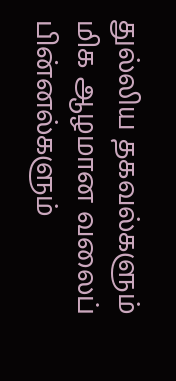துல்லிய தகவல்களும் மிக ஆழமான வலைப் பின்னல்களும்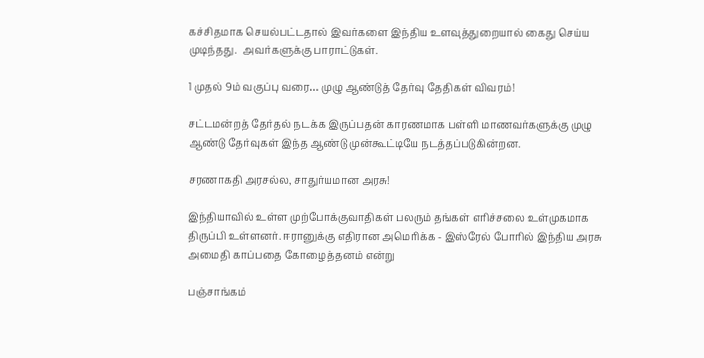கச்சிதமாக செயல்பட்டதால் இவர்களை இந்திய உளவுத்துறையால் கைது செய்ய முடிந்தது.  அவர்களுக்கு பாராட்டுகள்.

1 முதல் 9ம் வகுப்பு வரை… முழு ஆண்டுத் தேர்வு தேதிகள் விவரம்!

சட்டமன்றத் தேர்தல் நடக்க இருப்பதன் காரணமாக பள்ளி மாணவர்களுக்கு முழு ஆண்டு தேர்வுகள் இந்த ஆண்டு முன்கூட்டியே நடத்தப்படுகின்றன.

சரணாகதி அரசல்ல, சாதுர்யமான அரசு!

இந்தியாவில் உள்ள முற்போக்குவாதிகள் பலரும் தங்கள் எரிச்சலை உள்முகமாக திருப்பி உள்ளனர். ஈரானுக்கு எதிரான அமெரிக்க - இஸ்ரேல் போரில் இந்திய அரசு அமைதி காப்பதை கோழைத்தனம் என்று

பஞ்சாங்கம்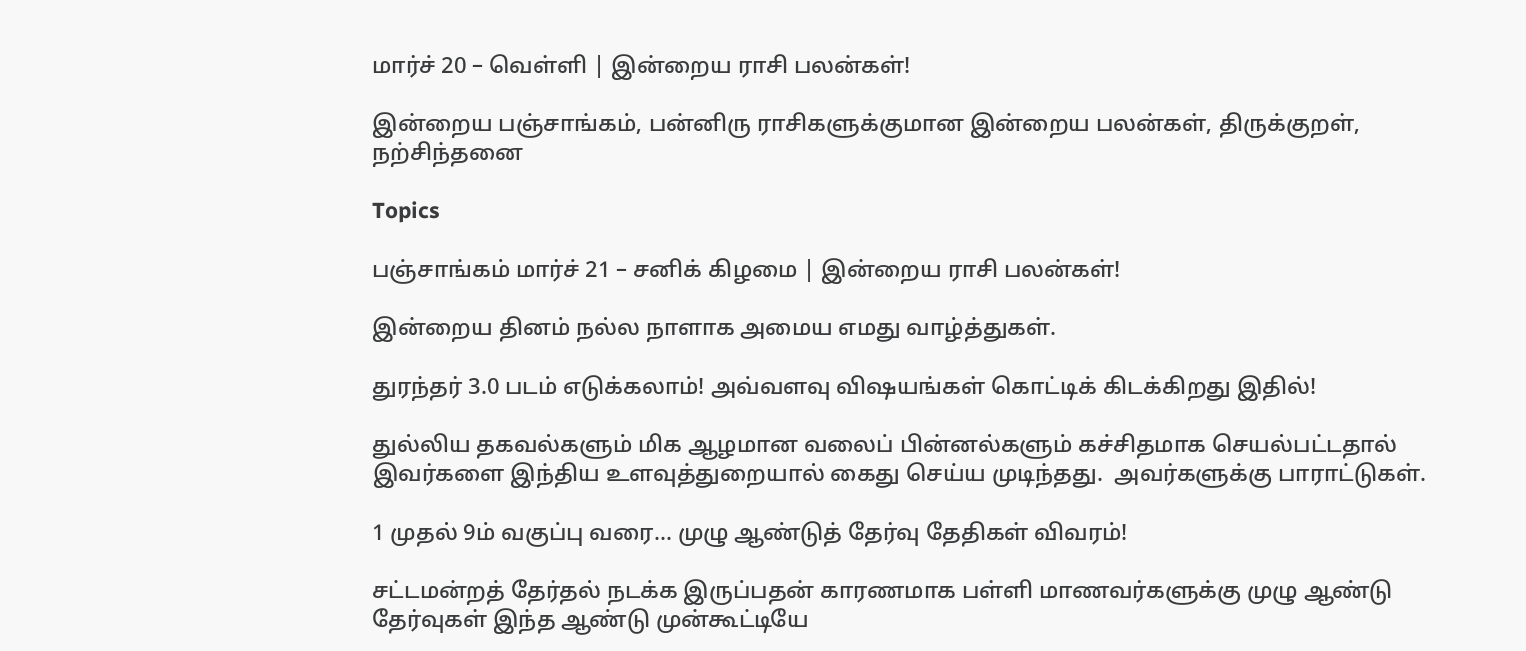மார்ச் 20 – வெள்ளி | இன்றைய ராசி பலன்கள்!

இன்றைய பஞ்சாங்கம், பன்னிரு ராசிகளுக்குமான இன்றைய பலன்கள், திருக்குறள், நற்சிந்தனை

Topics

பஞ்சாங்கம் மார்ச் 21 – சனிக் கிழமை | இன்றைய ராசி பலன்கள்!

இன்றைய தினம் நல்ல நாளாக அமைய எமது வாழ்த்துகள்.

துரந்தர் 3.0 படம் எடுக்கலாம்! அவ்வளவு விஷயங்கள் கொட்டிக் கிடக்கிறது இதில்!

துல்லிய தகவல்களும் மிக ஆழமான வலைப் பின்னல்களும் கச்சிதமாக செயல்பட்டதால் இவர்களை இந்திய உளவுத்துறையால் கைது செய்ய முடிந்தது.  அவர்களுக்கு பாராட்டுகள்.

1 முதல் 9ம் வகுப்பு வரை… முழு ஆண்டுத் தேர்வு தேதிகள் விவரம்!

சட்டமன்றத் தேர்தல் நடக்க இருப்பதன் காரணமாக பள்ளி மாணவர்களுக்கு முழு ஆண்டு தேர்வுகள் இந்த ஆண்டு முன்கூட்டியே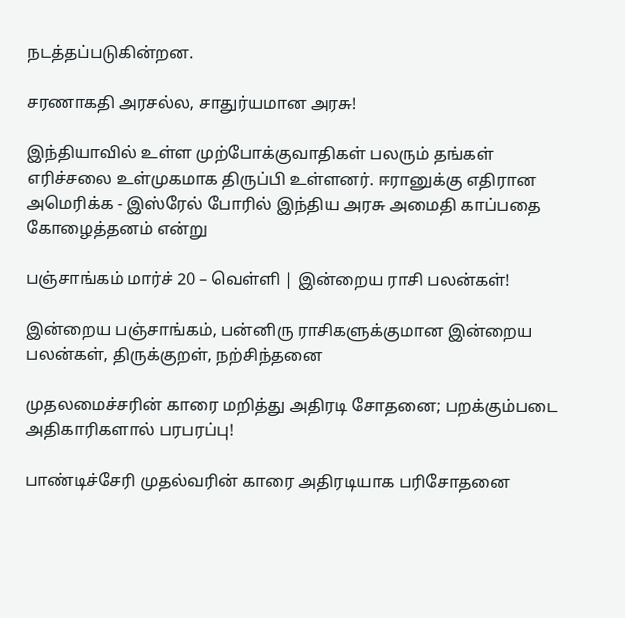நடத்தப்படுகின்றன.

சரணாகதி அரசல்ல, சாதுர்யமான அரசு!

இந்தியாவில் உள்ள முற்போக்குவாதிகள் பலரும் தங்கள் எரிச்சலை உள்முகமாக திருப்பி உள்ளனர். ஈரானுக்கு எதிரான அமெரிக்க - இஸ்ரேல் போரில் இந்திய அரசு அமைதி காப்பதை கோழைத்தனம் என்று

பஞ்சாங்கம் மார்ச் 20 – வெள்ளி | இன்றைய ராசி பலன்கள்!

இன்றைய பஞ்சாங்கம், பன்னிரு ராசிகளுக்குமான இன்றைய பலன்கள், திருக்குறள், நற்சிந்தனை

முதலமைச்சரின் காரை மறித்து அதிரடி சோதனை; பறக்கும்படை அதிகாரிகளால் பரபரப்பு!

பாண்டிச்சேரி முதல்வரின் காரை அதிரடியாக பரிசோதனை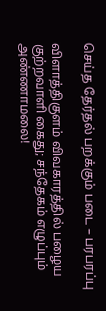செய்த தேர்தல் பறக்கும் படை – பரபரப்பு

விளாத்திகுளம் விவகாரத்தில் பழைய குற்றவாளி கைது; சந்தேகம் எழுப்பும் அண்ணாமலை!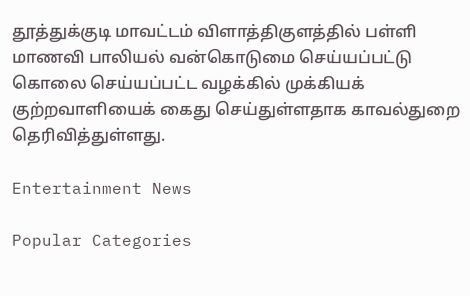தூத்துக்குடி மாவட்டம் விளாத்திகுளத்தில் பள்ளி மாணவி பாலியல் வன்கொடுமை செய்யப்பட்டு கொலை செய்யப்பட்ட வழக்கில் முக்கியக் குற்றவாளியைக் கைது செய்துள்ளதாக காவல்துறை தெரிவித்துள்ளது.

Entertainment News

Popular Categories